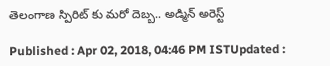తెలంగాణ స్పిరిట్ కు మరో దెబ్బ.. అడ్మిన్ అరెస్ట్

Published : Apr 02, 2018, 04:46 PM ISTUpdated :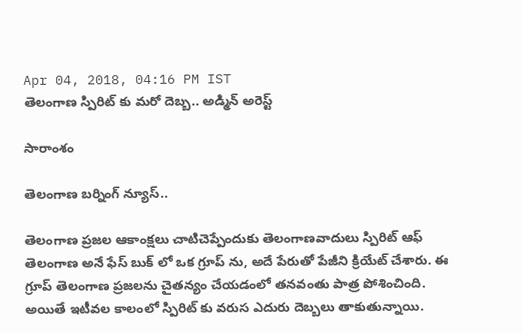Apr 04, 2018, 04:16 PM IST
తెలంగాణ స్పిరిట్ కు మరో దెబ్బ.. అడ్మిన్ అరెస్ట్

సారాంశం

తెలంగాణ బర్నింగ్ న్యూస్..

తెలంగాణ ప్రజల ఆకాంక్షలు చాటిచెప్పేందుకు తెలంగాణవాదులు స్పిరిట్ ఆఫ్ తెలంగాణ అనే ఫేస్ బుక్ లో ఒక గ్రూప్ ను, అదే పేరుతో పేజీని క్రియేట్ చేశారు. ఈ గ్రూప్ తెలంగాణ ప్రజలను చైతన్యం చేయడంలో తనవంతు పాత్ర పోశించింది. అయితే ఇటీవల కాలంలో స్పిరిట్ కు వరుస ఎదురు దెబ్బలు తాకుతున్నాయి.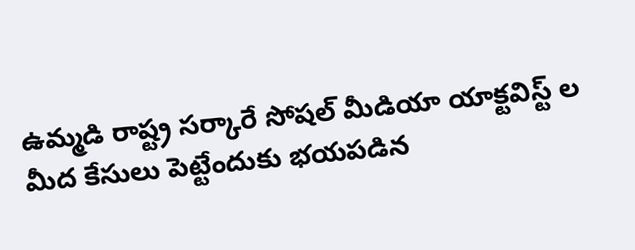ఉమ్మడి రాష్ట్ర సర్కారే సోషల్ మీడియా యాక్టవిస్ట్ ల మీద కేసులు పెట్టేందుకు భయపడిన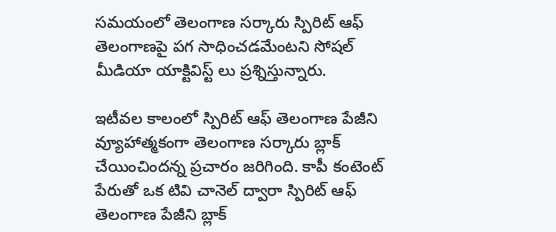సమయంలో తెలంగాణ సర్కారు స్పిరిట్ ఆఫ్ తెలంగాణపై పగ సాధించడమేంటని సోషల్ మీడియా యాక్టివిస్ట్ లు ప్రశ్నిస్తున్నారు.

ఇటీవల కాలంలో స్పిరిట్ ఆఫ్ తెలంగాణ పేజీని వ్యూహాత్మకంగా తెలంగాణ సర్కారు బ్లాక్ చేయించిందన్న ప్రచారం జరిగింది. కాపీ కంటెంట్ పేరుతో ఒక టివి చానెల్ ద్వారా స్పిరిట్ ఆఫ్ తెలంగాణ పేజీని బ్లాక్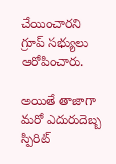చేయించారని గ్రూప్ సభ్యులు ఆరోపించారు.

అయితే తాజాగా మరో ఎదురుదెబ్బ స్పిరిట్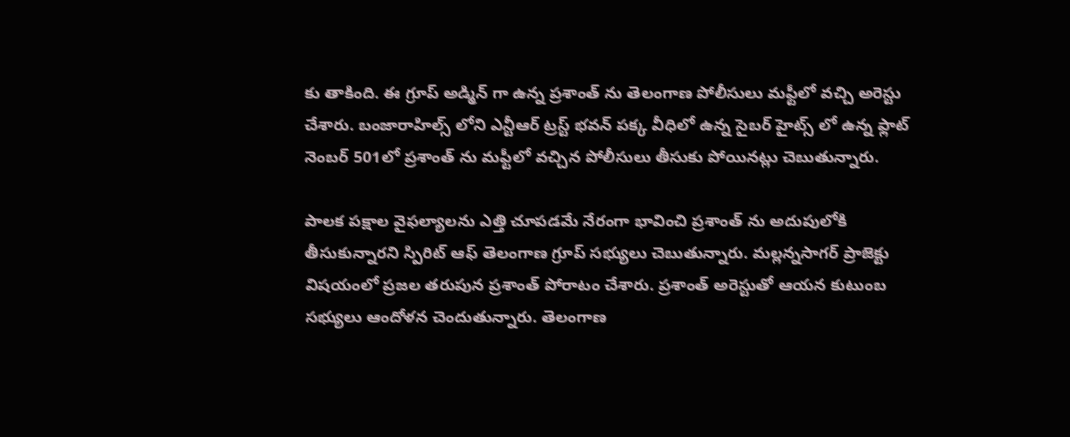కు తాకింది. ఈ గ్రూప్ అడ్మిన్ గా ఉన్న ప్రశాంత్ ను తెలంగాణ పోలీసులు మఫ్టీలో వచ్చి అరెస్టు చేశారు. బంజారాహిల్స్ లోని ఎన్టీఆర్ ట్రస్ట్ భవన్ పక్క వీధిలో ఉన్న సైబర్ హైట్స్ లో ఉన్న ఫ్లాట్ నెంబర్ 501లో ప్రశాంత్ ను మఫ్టీలో వచ్చిన పోలీసులు తీసుకు పోయినట్లు చెబుతున్నారు.

పాలక పక్షాల వైఫల్యాలను ఎత్తి చూపడమే నేరంగా భావించి ప్రశాంత్ ను అదుపులోకి తీసుకున్నారని స్పిరిట్ ఆఫ్ తెలంగాణ గ్రూప్ సభ్యులు చెబుతున్నారు. మల్లన్నసాగర్ ప్రాజెక్టు విషయంలో ప్రజల తరుపున ప్రశాంత్ పోరాటం చేశారు. ప్రశాంత్ అరెస్టుతో ఆయన కుటుంబ సభ్యులు ఆందోళన చెందుతున్నారు. తెలంగాణ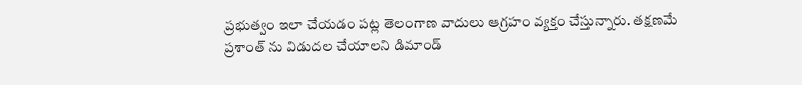ప్రభుత్వం ఇలా చేయడం పట్ల తెలంగాణ వాదులు ఆగ్రహం వ్యక్తం చేస్తున్నారు. తక్షణమే ప్రశాంత్ ను విడుదల చేయాలని డిమాండ్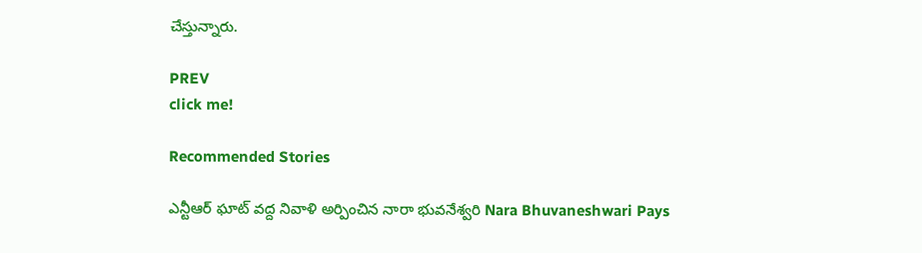చేస్తున్నారు.

PREV
click me!

Recommended Stories

ఎన్టీఆర్ ఘాట్ వద్ద నివాళి అర్పించిన నారా భువనేశ్వరి Nara Bhuvaneshwari Pays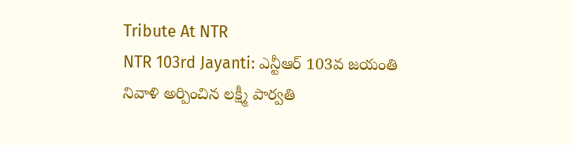Tribute At NTR
NTR 103rd Jayanti: ఎన్టీఆర్ 103వ జయంతి నివాళి అర్పించిన లక్ష్మీ పార్వతి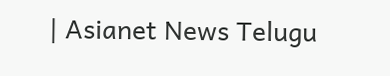| Asianet News Telugu